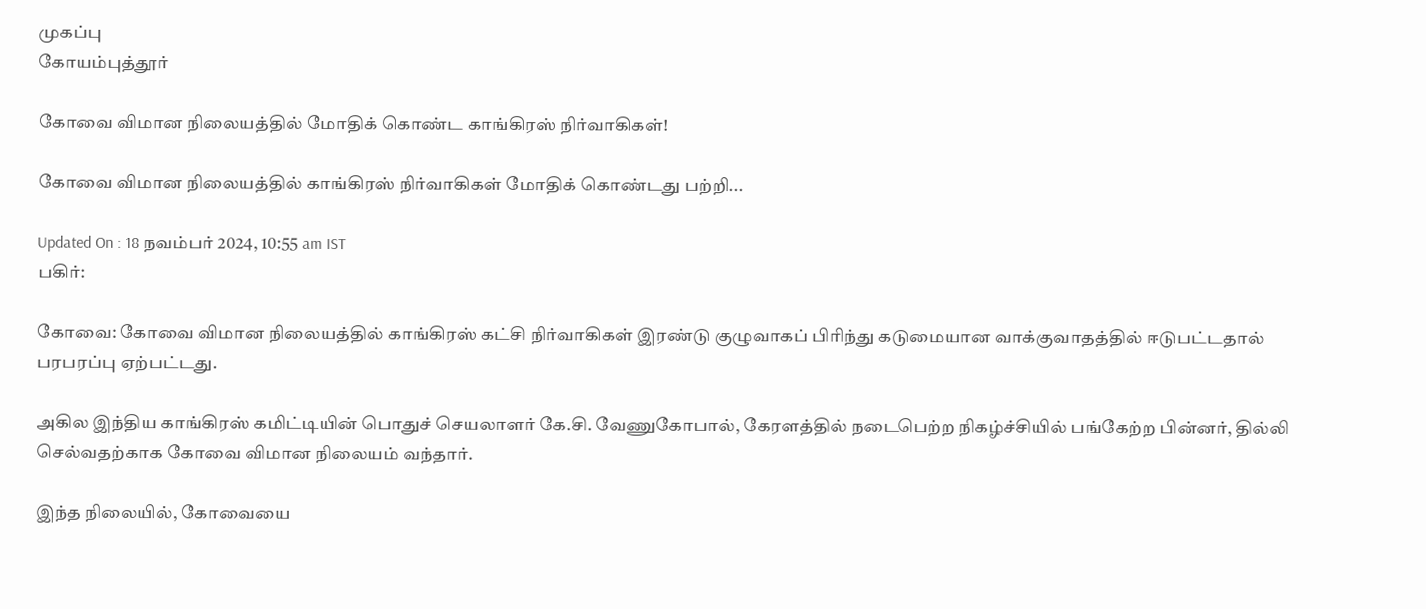முகப்பு
கோயம்புத்தூர்

கோவை விமான நிலையத்தில் மோதிக் கொண்ட காங்கிரஸ் நிர்வாகிகள்!

கோவை விமான நிலையத்தில் காங்கிரஸ் நிர்வாகிகள் மோதிக் கொண்டது பற்றி...

Updated On : 18 நவம்பர் 2024, 10:55 am IST
பகிர்:

கோவை: கோவை விமான நிலையத்தில் காங்கிரஸ் கட்சி நிர்வாகிகள் இரண்டு குழுவாகப் பிரிந்து கடுமையான வாக்குவாதத்தில் ஈடுபட்டதால் பரபரப்பு ஏற்பட்டது.

அகில இந்திய காங்கிரஸ் கமிட்டியின் பொதுச் செயலாளர் கே.சி. வேணுகோபால், கேரளத்தில் நடைபெற்ற நிகழ்ச்சியில் பங்கேற்ற பின்னர், தில்லி செல்வதற்காக கோவை விமான நிலையம் வந்தார்.

இந்த நிலையில், கோவையை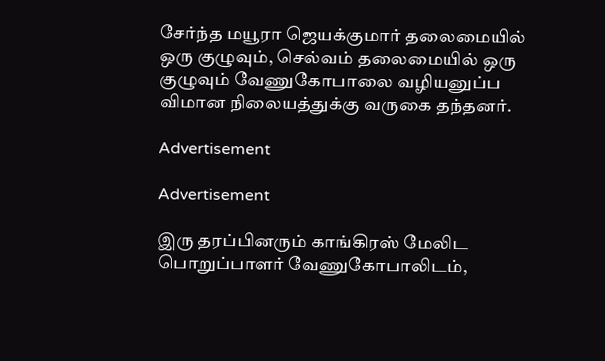சேர்ந்த மயூரா ஜெயக்குமார் தலைமையில் ஒரு குழுவும், செல்வம் தலைமையில் ஒரு குழுவும் வேணுகோபாலை வழியனுப்ப விமான நிலையத்துக்கு வருகை தந்தனர்.

Advertisement

Advertisement

இரு தரப்பினரும் காங்கிரஸ் மேலிட பொறுப்பாளர் வேணுகோபாலிடம்,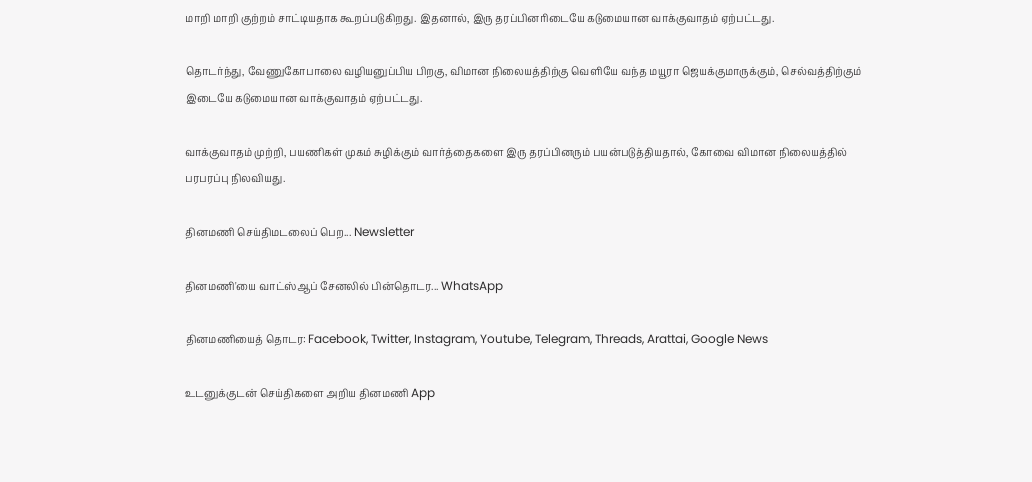மாறி மாறி குற்றம் சாட்டியதாக கூறப்படுகிறது. இதனால், இரு தரப்பினரிடையே கடுமையான வாக்குவாதம் ஏற்பட்டது.

தொடர்ந்து, வேணுகோபாலை வழியனுப்பிய பிறகு, விமான நிலையத்திற்கு வெளியே வந்த மயூரா ஜெயக்குமாருக்கும், செல்வத்திற்கும் இடையே கடுமையான வாக்குவாதம் ஏற்பட்டது.

வாக்குவாதம் முற்றி, பயணிகள் முகம் சுழிக்கும் வார்த்தைகளை இரு தரப்பினரும் பயன்படுத்தியதால், கோவை விமான நிலையத்தில் பரபரப்பு நிலவியது.

தினமணி செய்திமடலைப் பெற... Newsletter

தினமணி'யை வாட்ஸ்ஆப் சேனலில் பின்தொடர... WhatsApp

தினமணியைத் தொடர: Facebook, Twitter, Instagram, Youtube, Telegram, Threads, Arattai, Google News

உடனுக்குடன் செய்திகளை அறிய தினமணி App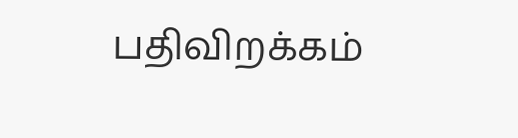பதிவிறக்கம்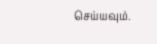செய்யவும்.